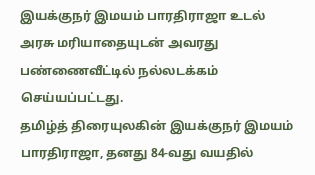இயக்குநர் இமயம் பாரதிராஜா உடல் அரசு மரியாதையுடன் அவரது பண்ணைவீட்டில் நல்லடக்கம் செய்யப்பட்டது.
தமிழ்த் திரையுலகின் இயக்குநர் இமயம் பாரதிராஜா, தனது 84-வது வயதில்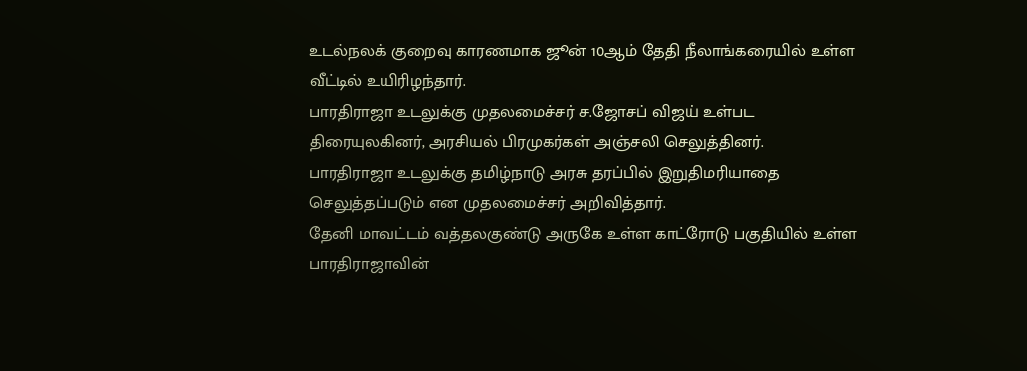உடல்நலக் குறைவு காரணமாக ஜூன் 10ஆம் தேதி நீலாங்கரையில் உள்ள வீட்டில் உயிரிழந்தார்.
பாரதிராஜா உடலுக்கு முதலமைச்சர் ச.ஜோசப் விஜய் உள்பட திரையுலகினர், அரசியல் பிரமுகர்கள் அஞ்சலி செலுத்தினர்.
பாரதிராஜா உடலுக்கு தமிழ்நாடு அரசு தரப்பில் இறுதிமரியாதை செலுத்தப்படும் என முதலமைச்சர் அறிவித்தார்.
தேனி மாவட்டம் வத்தலகுண்டு அருகே உள்ள காட்ரோடு பகுதியில் உள்ள பாரதிராஜாவின்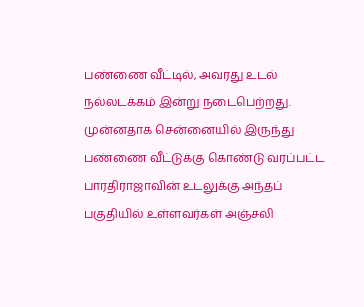பண்ணை வீட்டில், அவரது உடல் நல்லடக்கம் இன்று நடைபெற்றது.
முன்னதாக சென்னையில் இருந்து பண்ணை வீட்டுக்கு கொண்டு வரப்பட்ட பாரதிராஜாவின் உடலுக்கு அந்தப் பகுதியில் உள்ளவர்கள் அஞ்சலி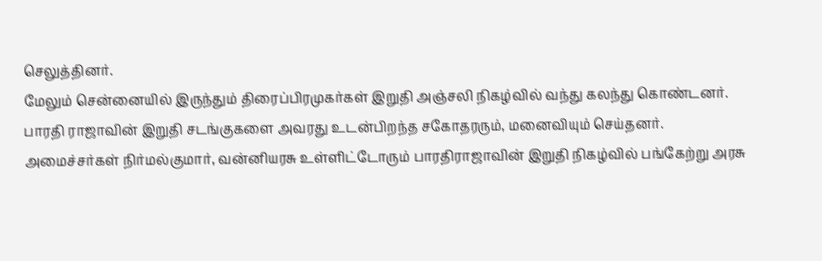செலுத்தினர்.
மேலும் சென்னையில் இருந்தும் திரைப்பிரமுகர்கள் இறுதி அஞ்சலி நிகழ்வில் வந்து கலந்து கொண்டனர்.
பாரதி ராஜாவின் இறுதி சடங்குகளை அவரது உடன்பிறந்த சகோதரரும், மனைவியும் செய்தனர்.
அமைச்சர்கள் நிர்மல்குமார், வன்னியரசு உள்ளிட்டோரும் பாரதிராஜாவின் இறுதி நிகழ்வில் பங்கேற்று அரசு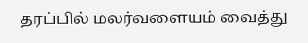தரப்பில் மலர்வளையம் வைத்து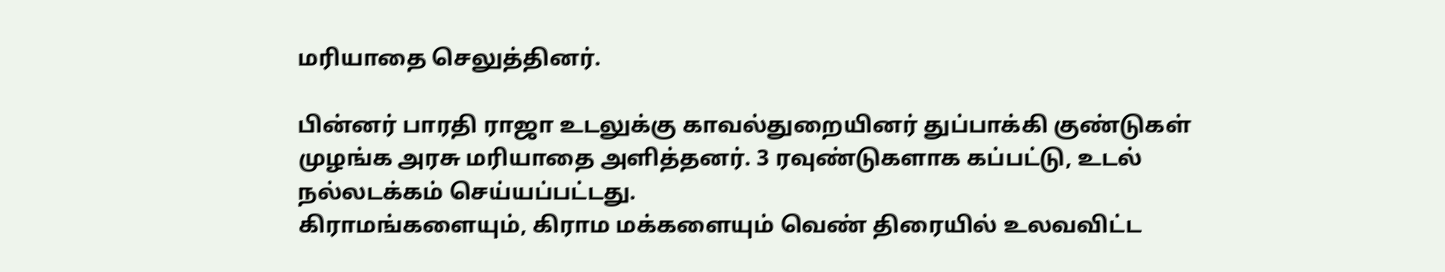மரியாதை செலுத்தினர்.

பின்னர் பாரதி ராஜா உடலுக்கு காவல்துறையினர் துப்பாக்கி குண்டுகள் முழங்க அரசு மரியாதை அளித்தனர். 3 ரவுண்டுகளாக கப்பட்டு, உடல் நல்லடக்கம் செய்யப்பட்டது.
கிராமங்களையும், கிராம மக்களையும் வெண் திரையில் உலவவிட்ட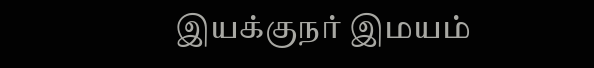இயக்குநர் இமயம்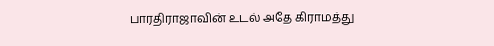பாரதிராஜாவின் உடல் அதே கிராமத்து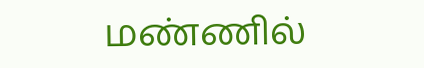மண்ணில்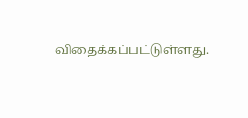விதைக்கப்பட்டுள்ளது.